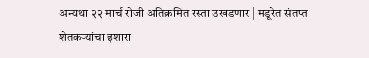अन्यथा २२ मार्च रोजी अतिक्रमित रस्ता उखडणार | मडूरेत संतप्त शेतकर्‍यांचा इशारा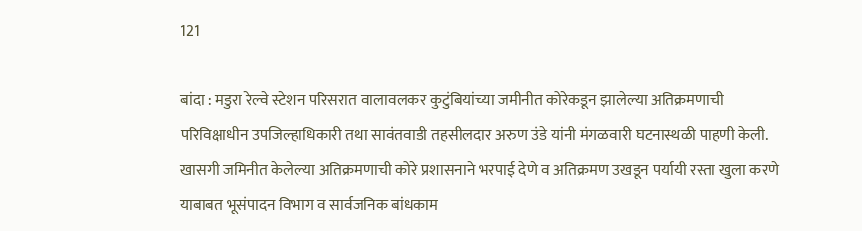121

बांदा : मडुरा रेल्वे स्टेशन परिसरात वालावलकर कुटुंबियांच्या जमीनीत कोरेकडून झालेल्या अतिक्रमणाची परिविक्षाधीन उपजिल्हाधिकारी तथा सावंतवाडी तहसीलदार अरुण उंडे यांनी मंगळवारी घटनास्थळी पाहणी केली. खासगी जमिनीत केलेल्या अतिक्रमणाची कोरे प्रशासनाने भरपाई देणे व अतिक्रमण उखडून पर्यायी रस्ता खुला करणे याबाबत भूसंपादन विभाग व सार्वजनिक बांधकाम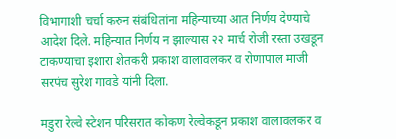विभागाशी चर्चा करुन संबंधितांना महिन्याच्या आत निर्णय देण्याचे आदेश दिले. महिन्यात निर्णय न झाल्यास २२ मार्च रोजी रस्ता उखडून टाकण्याचा इशारा शेतकरी प्रकाश वालावलकर व रोणापाल माजी सरपंच सुरेश गावडे यांनी दिला.

मडुरा रेल्वे स्टेशन परिसरात कोकण रेल्वेकडून प्रकाश वालावलकर व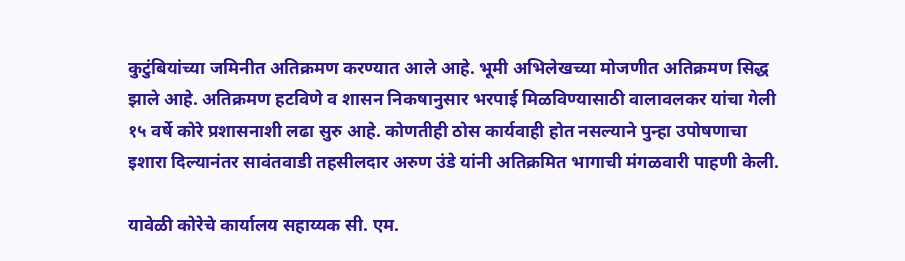कुटुंबियांच्या जमिनीत अतिक्रमण करण्यात आले आहे. भूमी अभिलेखच्या मोजणीत अतिक्रमण सिद्ध झाले आहे. अतिक्रमण हटविणे व शासन निकषानुसार भरपाई मिळविण्यासाठी वालावलकर यांचा गेली १५ वर्षे कोरे प्रशासनाशी लढा सुरु आहे. कोणतीही ठोस कार्यवाही होत नसल्याने पुन्हा उपोषणाचा इशारा दिल्यानंतर सावंतवाडी तहसीलदार अरुण उंडे यांनी अतिक्रमित भागाची मंगळवारी पाहणी केली.

यावेळी कोरेचे कार्यालय सहाय्यक सी. एम.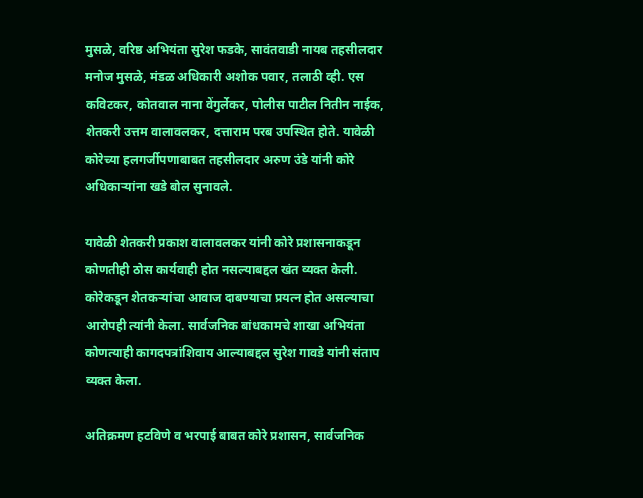मुसळे, वरिष्ठ अभियंता सुरेश फडके, सावंतवाडी नायब तहसीलदार मनोज मुसळे, मंडळ अधिकारी अशोक पवार, तलाठी व्ही. एस कविटकर, कोतवाल नाना वेंगुर्लेकर, पोलीस पाटील नितीन नाईक, शेतकरी उत्तम वालावलकर, दत्ताराम परब उपस्थित होते. यावेळी कोरेच्या हलगर्जीपणाबाबत तहसीलदार अरुण उंडे यांनी कोरे अधिकार्‍यांना खडे बोल सुनावले.

यावेळी शेतकरी प्रकाश वालावलकर यांनी कोरे प्रशासनाकडून कोणतीही ठोस कार्यवाही होत नसल्याबद्दल खंत व्यक्त केली. कोरेकडून शेतकर्‍यांचा आवाज दाबण्याचा प्रयत्न होत असल्याचा  आरोपही त्यांनी केला. सार्वजनिक बांधकामचे शाखा अभियंता कोणत्याही कागदपत्रांशिवाय आल्याबद्दल सुरेश गावडे यांनी संताप व्यक्त केला.

अतिक्रमण हटविणे व भरपाई बाबत कोरे प्रशासन, सार्वजनिक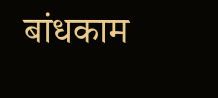बांधकाम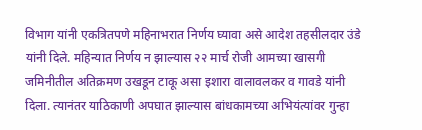विभाग यांनी एकत्रितपणे महिनाभरात निर्णय घ्यावा असे आदेश तहसीलदार उंडे यांनी दिले. महिन्यात निर्णय न झाल्यास २२ मार्च रोजी आमच्या खासगी जमिनीतील अतिक्रमण उखडून टाकू असा इशारा वालावलकर व गावडे यांनी दिला. त्यानंतर याठिकाणी अपघात झाल्यास बांधकामच्या अभियंत्यांवर गुन्हा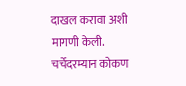दाखल करावा अशी मागणी केली. चर्चेदरम्यान कोकण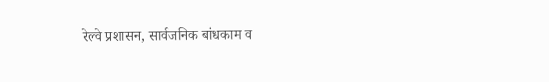रेल्वे प्रशासन, सार्वजनिक बांधकाम व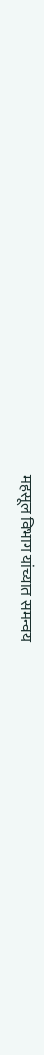महसूल विभाग यांच्यात समन्वय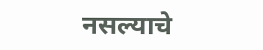नसल्याचे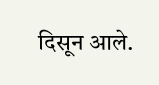दिसून आले.